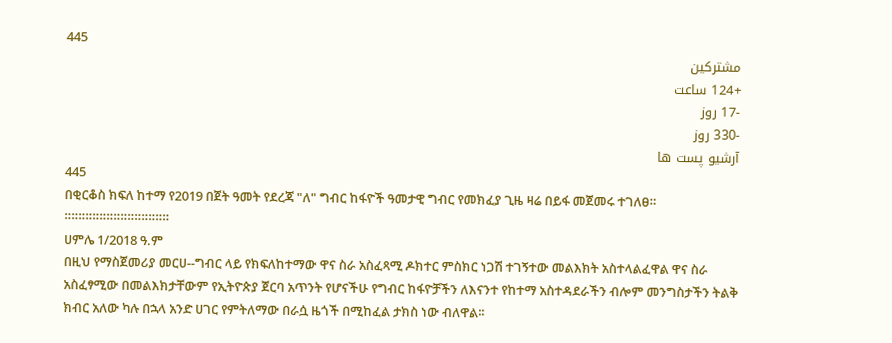445
مشترکین
+124 ساعت
-17 روز
-330 روز
آرشیو پست ها
445
በቂርቆስ ክፍለ ከተማ የ2019 በጀት ዓመት የደረጃ "ለ" ግብር ከፋዮች ዓመታዊ ግብር የመክፈያ ጊዜ ዛሬ በይፋ መጀመሩ ተገለፀ።
።።።።።።።።።።።።።።።
ሀምሌ 1/2018 ዓ.ም
በዚህ የማስጀመሪያ መርሀ--ግብር ላይ የክፍለከተማው ዋና ስራ አስፈጻሚ ዶክተር ምስክር ነጋሽ ተገኝተው መልእክት አስተላልፈዋል ዋና ስራ አስፈፃሚው በመልእክታቸውም የኢትዮጵያ ጀርባ አጥንት የሆናችሁ የግብር ከፋዮቻችን ለእናንተ የከተማ አስተዳደራችን ብሎም መንግስታችን ትልቅ ክብር አለው ካሉ በኋላ አንድ ሀገር የምትለማው በራሷ ዜጎች በሚከፈል ታክስ ነው ብለዋል፡፡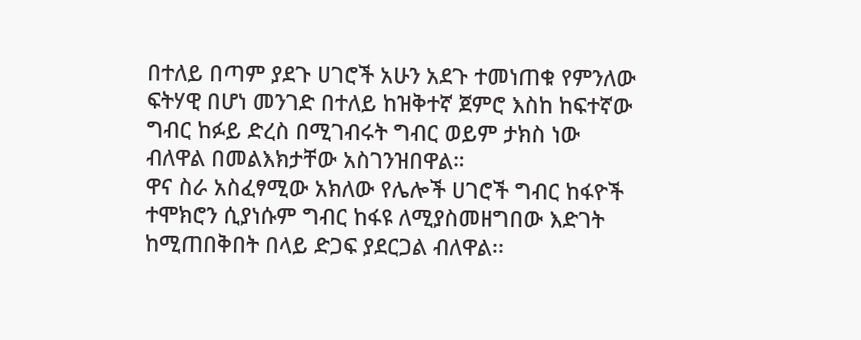በተለይ በጣም ያደጉ ሀገሮች አሁን አደጉ ተመነጠቁ የምንለው ፍትሃዊ በሆነ መንገድ በተለይ ከዝቅተኛ ጀምሮ እስከ ከፍተኛው ግብር ከፉይ ድረስ በሚገብሩት ግብር ወይም ታክስ ነው ብለዋል በመልእክታቸው አስገንዝበዋል።
ዋና ስራ አስፈፃሚው አክለው የሌሎች ሀገሮች ግብር ከፋዮች ተሞክሮን ሲያነሱም ግብር ከፋዩ ለሚያስመዘግበው እድገት ከሚጠበቅበት በላይ ድጋፍ ያደርጋል ብለዋል፡፡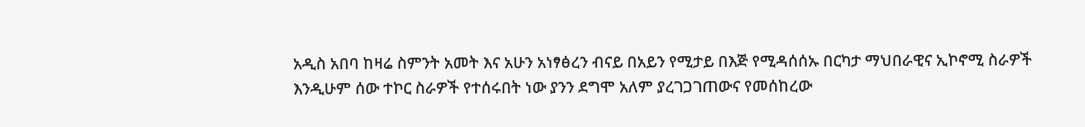አዲስ አበባ ከዛሬ ስምንት አመት እና አሁን አነፃፅረን ብናይ በአይን የሚታይ በእጅ የሚዳሰሰኡ በርካታ ማህበራዊና ኢኮኖሚ ስራዎች እንዲሁም ሰው ተኮር ስራዎች የተሰሩበት ነው ያንን ደግሞ አለም ያረገጋገጠውና የመሰከረው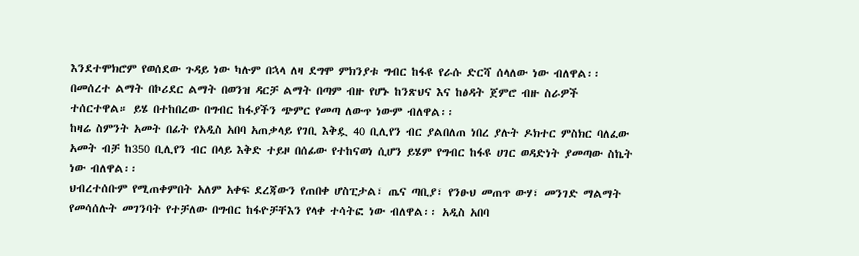እንደተሞክሮም የወሰደው ጉዳይ ነው ካሉም በኋላ ለዛ ደግሞ ምክንያቱ ግብር ከፋዩ የራሱ ድርሻ ሰላለው ነው ብለዋል፡፡
በመሰረተ ልማት በኮሪደር ልማት በወንዝ ዳርቻ ልማት በጣም ብዙ የሆኑ ከንጽህና እና ከፅዳት ጀምሮ ብዙ ስራዎች ተሰርተዋል። ይሄ በተከበረው በግብር ከፋያችን ጭምር የመጣ ለውጥ ነውም ብለዋል፡፡
ከዛሬ ስምንት አመት በፊት የአዲስ አበባ አጠቃላይ የገቢ እቅዷ 40 ቢሊየን ብር ያልበለጠ ነበረ ያሉት ዶክተር ምስክር ባለፈው አመት ብቻ ከ350 ቢሊየን ብር በላይ እቅድ ተይዞ በሰፊው የተከናወነ ሲሆን ይሄም የግብር ከፋዩ ሀገር ወዳድነት ያመጣው ስኬት ነው ብለዋል፡፡
ህብረተሰቡም የሚጠቀምበት አለም አቀፍ ደረጃውን የጠበቀ ሆስፒታል፣ ጤና ጣቢያ፣ የንፁህ መጠጥ ውሃ፣ መንገድ ማልማት የመሳሰሉት መገንባት የተቻለው በግብር ከፋዮቻቸእን የላቀ ተሳትፎ ነው ብለዋል፡፡ አዲስ አበባ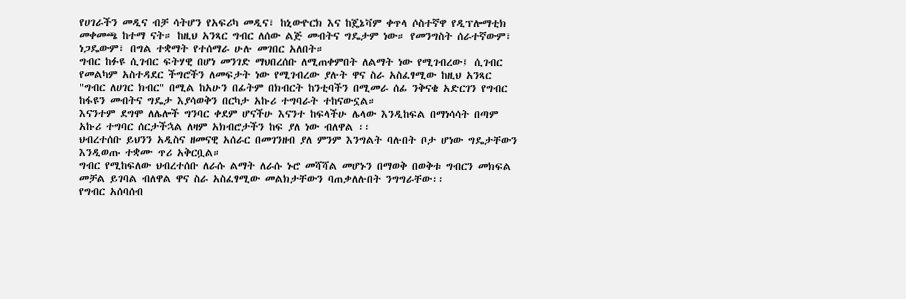የሀገራችን መዲና ብቻ ሳትሆን የአፍሪካ መዲና፣ ከኒውዮርክ እና ከጄኔቫም ቀጥላ ሶስተኛዋ የዲፕሎማቲክ መቀመጫ ከተማ ናት። ከዚህ አንጻር ግብር ለሰው ልጅ መብትና ግዴታም ነው። የመንግስት ሰራተኛውም፣ ነጋዴውም፣ በግል ተቋማት የተሰማራ ሁሉ መገበር አለበት።
ግብር ከፉዩ ሲገብር ፍትሃዊ በሆነ መንገድ ማህበረሰቡ ለሚጠቀምበት ለልማት ነው የሚገብረው፤ ሲገብር የመልካም አስተዳደር ችግሮችን ለመፍታት ነው የሚገብረው ያሉት ዋና ስራ አስፈፃሚው ከዚህ አንጻር "ግብር ለሀገር ክብር" በሚል ከአሁን በፊትም በክብርት ከንቲባችን በሚመራ ሰፊ ንቅናቄ አድርገን የግብር ከፋዩን መብትና ግዴታ እያሳወቅን በርካታ አኩሪ ተግባራት ተከናውኗል።
እናንተም ደግሞ ለሌሎች ግንባር ቀደም ሆናችሁ እናንተ ከፍላችሁ ሌላው እንዲከፍል በማነሳሳት በጣም አኩሪ ተግባር ሰርታችኋል ለዛም አክብሮታችን ከፍ ያለ ነው ብለዋል ፡፡
ህብረተሰቡ ይህንን አዲስና ዘመናዊ አሰራር በመገንዘብ ያለ ምንም እንግልት ባሉበት ቦታ ሆነው ግዴታቸውን እንዲወጡ ተቋሙ ጥሪ አቅርቧል።
ግብር የሚከፍለው ህብረተሰቡ ለራሱ ልማት ለራሱ ኑሮ መሻሻል መሆኑን በማወቅ በወቅቱ ግብርን መክፍል መቻል ይገባል ብለዋል ዋና ስራ አስፈፃሚው መልክታቸውን ባጠቃለሉበት ንግግራቸው፡፡
የግብር አሰባሰብ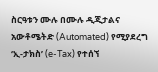ስርዓቱን ሙሉ በሙሉ ዲጂታልና አውቶሜትድ (Automated) የሚያደረግ ‘ኢ-ታክስ’ (e-Tax) የተሰኘ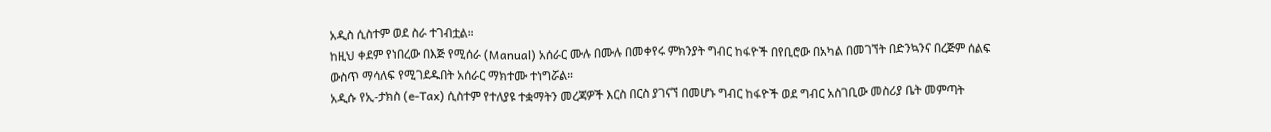አዲስ ሲስተም ወደ ስራ ተገብቷል።
ከዚህ ቀደም የነበረው በእጅ የሚሰራ (Manual) አሰራር ሙሉ በሙሉ በመቀየሩ ምክንያት ግብር ከፋዮች በየቢሮው በአካል በመገኘት በድንኳንና በረጅም ሰልፍ ውስጥ ማሳለፍ የሚገደዱበት አሰራር ማክተሙ ተነግሯል።
አዲሱ የኢ-ታክስ (e-Tax) ሲስተም የተለያዩ ተቋማትን መረጃዎች እርስ በርስ ያገናኘ በመሆኑ ግብር ከፋዮች ወደ ግብር አስገቢው መስሪያ ቤት መምጣት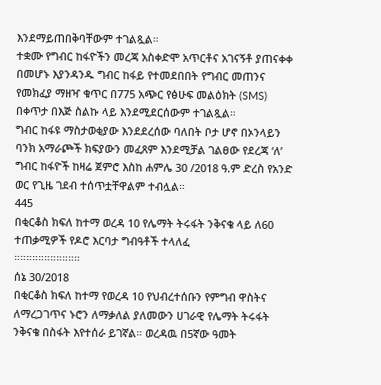እንደማይጠበቅባቸውም ተገልጿል።
ተቋሙ የግብር ከፋዮችን መረጃ አስቀድሞ አጥርቶና አገናኝቶ ያጠናቀቀ በመሆኑ እያንዳንዱ ግብር ከፋይ የተመደበበት የግብር መጠንና የመክፈያ ማዘዣ ቁጥር በ775 አጭር የፅሁፍ መልዕክት (SMS) በቀጥታ በእጅ ስልኩ ላይ እንደሚደርሰውም ተገልጿል።
ግብር ከፋዩ ማስታወቂያው እንደደረሰው ባለበት ቦታ ሆኖ በኦንላይን ባንክ አማራጮች ክፍያውን መፈጸም እንደሚቻል ገልፀው የደረጃ ‘ለ’ ግብር ከፋዮች ከዛሬ ጀምሮ እስከ ሐምሌ 30 /2018 ዓ.ም ድረስ የአንድ ወር የጊዜ ገደብ ተሰጥቷቸዋልም ተብሏል።
445
በቂርቆስ ክፍለ ከተማ ወረዳ 10 የሌማት ትሩፋት ንቅናቄ ላይ ለ60 ተጠቃሚዎች የዶሮ እርባታ ግብዓቶች ተላለፈ
።።።።።።።።።።።
ሰኔ 30/2018
በቂርቆስ ክፍለ ከተማ የወረዳ 10 የህብረተሰቡን የምግብ ዋስትና ለማረጋገጥና ኑሮን ለማቃለል ያለመውን ሀገራዊ የሌማት ትሩፋት ንቅናቄ በስፋት እየተሰራ ይገኛል። ወረዳዉ በ5ኛው ዓመት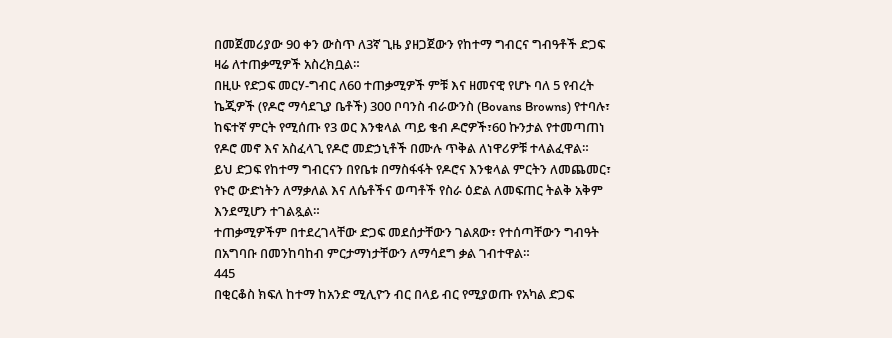በመጀመሪያው 90 ቀን ውስጥ ለ3ኛ ጊዜ ያዘጋጀውን የከተማ ግብርና ግብዓቶች ድጋፍ ዛሬ ለተጠቃሚዎች አስረክቧል።
በዚሁ የድጋፍ መርሃ-ግብር ለ60 ተጠቃሚዎች ምቹ እና ዘመናዊ የሆኑ ባለ 5 የብረት ኬጂዎች (የዶሮ ማሳደጊያ ቤቶች) 300 ቦባንስ ብራውንስ (Bovans Browns) የተባሉ፣ ከፍተኛ ምርት የሚሰጡ የ3 ወር እንቁላል ጣይ ቄብ ዶሮዎች፣60 ኩንታል የተመጣጠነ የዶሮ መኖ እና አስፈላጊ የዶሮ መድኃኒቶች በሙሉ ጥቅል ለነዋሪዎቹ ተላልፈዋል።
ይህ ድጋፍ የከተማ ግብርናን በየቤቱ በማስፋፋት የዶሮና እንቁላል ምርትን ለመጨመር፣ የኑሮ ውድነትን ለማቃለል እና ለሴቶችና ወጣቶች የስራ ዕድል ለመፍጠር ትልቅ አቅም እንደሚሆን ተገልጿል።
ተጠቃሚዎችም በተደረገላቸው ድጋፍ መደሰታቸውን ገልጸው፣ የተሰጣቸውን ግብዓት በአግባቡ በመንከባከብ ምርታማነታቸውን ለማሳደግ ቃል ገብተዋል።
445
በቂርቆስ ክፍለ ከተማ ከአንድ ሚሊዮን ብር በላይ ብር የሚያወጡ የአካል ድጋፍ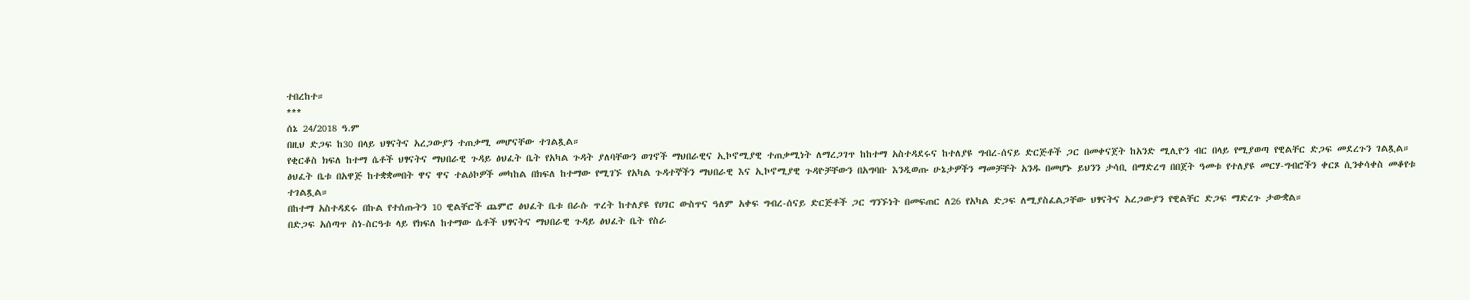ተበረከተ።
***
ሰኔ 24/2018 ዓ.ም
በዚህ ድጋፍ ከ30 በላይ ህፃናትና አረጋውያን ተጠቃሚ መሆናቸው ተገልጿል።
የቂርቆስ ክፍለ ከተማ ሴቶች ህፃናትና ማህበራዊ ጉዳይ ፅህፈት ቤት የአካል ጉዳት ያለባቸውን ወገኖች ማህበራዊና ኢኮኖሚያዊ ተጠቃሚነት ለማረጋገጥ ከከተማ አስተዳደሩና ከተለያዩ ግብረ-ሰናይ ድርጅቶች ጋር በመቀናጀት ከአንድ ሚሊዮን ብር በላይ የሚያወጣ የዊልቸር ድጋፍ መደረጉን ገልጿል።
ፅህፈት ቤቱ በአዋጅ ከተቋቋመበት ዋና ዋና ተልዕኮዎች መካከል በክፍለ ከተማው የሚገኙ የአካል ጉዳተኞችን ማህበራዊ እና ኢኮኖሚያዊ ጉዳዮቻቸውን በአግባቡ እንዲወጡ ሁኔታዎችን ማመቻቸት አንዱ በመሆኑ ይህንን ታሳቢ በማድረግ በበጀት ዓመቱ የተለያዩ መርሃ-ግብሮችን ቀርጾ ሲንቀሳቀስ መቆየቱ ተገልጿል።
በከተማ አስተዳደሩ በኩል የተሰጡትን 10 ዊልቸሮች ጨምሮ ፅህፈት ቤቱ በራሱ ጥረት ከተለያዩ የሀገር ውስጥና ዓለም አቀፍ ግብረ-ሰናይ ድርጅቶች ጋር ግንኙነት በመፍጠር ለ26 የአካል ድጋፍ ለሚያስፈልጋቸው ህፃናትና አረጋውያን የዊልቸር ድጋፍ ማድረጉ ታውቋል።
በድጋፍ አሰጣጥ ስነ-ስርዓቱ ላይ የክፍለ ከተማው ሴቶች ህፃናትና ማህበራዊ ጉዳይ ፅህፈት ቤት የስራ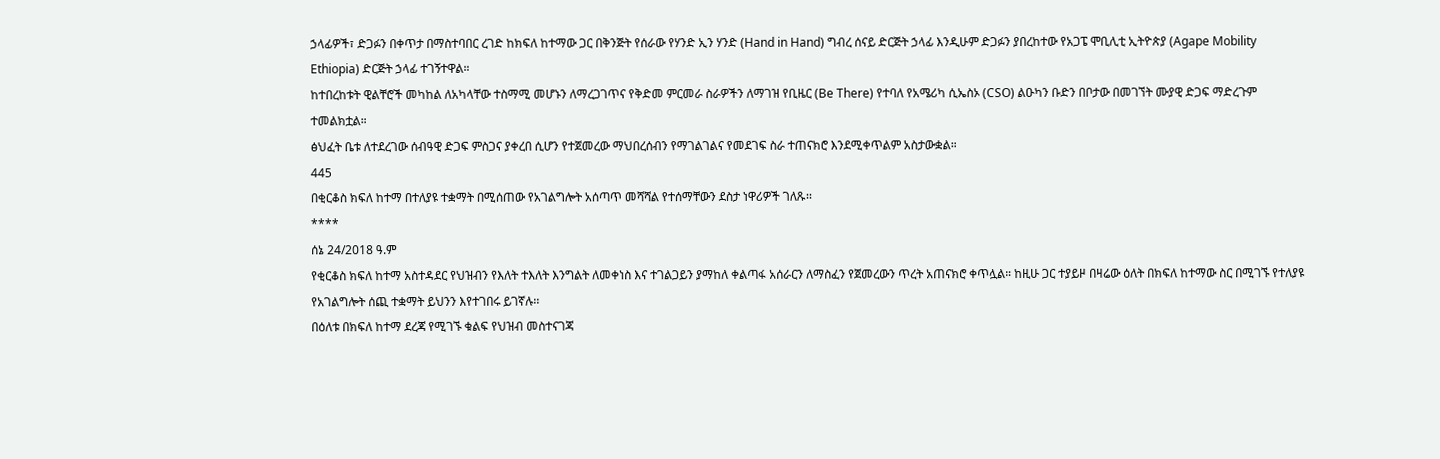ኃላፊዎች፣ ድጋፉን በቀጥታ በማስተባበር ረገድ ከክፍለ ከተማው ጋር በቅንጅት የሰራው የሃንድ ኢን ሃንድ (Hand in Hand) ግብረ ሰናይ ድርጅት ኃላፊ እንዲሁም ድጋፉን ያበረከተው የአጋፔ ሞቢሊቲ ኢትዮጵያ (Agape Mobility Ethiopia) ድርጅት ኃላፊ ተገኝተዋል።
ከተበረከቱት ዊልቸሮች መካከል ለአካላቸው ተስማሚ መሆኑን ለማረጋገጥና የቅድመ ምርመራ ስራዎችን ለማገዝ የቢዜር (Be There) የተባለ የአሜሪካ ሲኤስኦ (CSO) ልዑካን ቡድን በቦታው በመገኘት ሙያዊ ድጋፍ ማድረጉም ተመልክቷል።
ፅህፈት ቤቱ ለተደረገው ሰብዓዊ ድጋፍ ምስጋና ያቀረበ ሲሆን የተጀመረው ማህበረሰብን የማገልገልና የመደገፍ ስራ ተጠናክሮ እንደሚቀጥልም አስታውቋል።
445
በቂርቆስ ክፍለ ከተማ በተለያዩ ተቋማት በሚሰጠው የአገልግሎት አሰጣጥ መሻሻል የተሰማቸውን ደስታ ነዋሪዎች ገለጹ፡፡
****
ሰኔ 24/2018 ዓ.ም
የቂርቆስ ክፍለ ከተማ አስተዳደር የህዝብን የእለት ተእለት እንግልት ለመቀነስ እና ተገልጋይን ያማከለ ቀልጣፋ አሰራርን ለማስፈን የጀመረውን ጥረት አጠናክሮ ቀጥሏል። ከዚሁ ጋር ተያይዞ በዛሬው ዕለት በክፍለ ከተማው ስር በሚገኙ የተለያዩ የአገልግሎት ሰጪ ተቋማት ይህንን እየተገበሩ ይገኛሉ፡፡
በዕለቱ በክፍለ ከተማ ደረጃ የሚገኙ ቁልፍ የህዝብ መስተናገጃ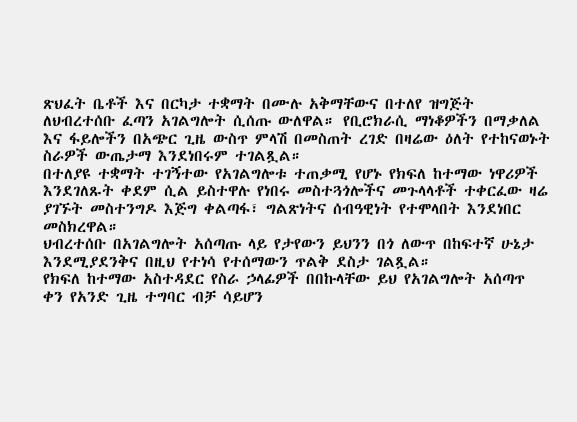ጽህፈት ቤቶች እና በርካታ ተቋማት በሙሉ አቅማቸውና በተለየ ዝግጅት ለህብረተሰቡ ፈጣን አገልግሎት ሲሰጡ ውለዋል። የቢሮክራሲ ማነቆዎችን በማቃለል እና ፋይሎችን በአጭር ጊዜ ውስጥ ምላሽ በመስጠት ረገድ በዛሬው ዕለት የተከናወኑት ስራዎች ውጤታማ እንደነበሩም ተገልጿል።
በተለያዩ ተቋማት ተገኝተው የአገልግሎቱ ተጠቃሚ የሆኑ የክፍለ ከተማው ነዋሪዎች እንደገለጹት ቀደም ሲል ይስተዋሉ የነበሩ መስተጓጎሎችና መጉላላቶች ተቀርፈው ዛሬ ያገኙት መስተንግዶ እጅግ ቀልጣፋ፣ ግልጽነትና ሰብዓዊነት የተሞላበት እንደነበር መስክረዋል።
ህብረተሰቡ በአገልግሎት አሰጣጡ ላይ የታየውን ይህንን በጎ ለውጥ በከፍተኛ ሁኔታ እንደሚያደንቅና በዚህ የተነሳ የተሰማውን ጥልቅ ደስታ ገልጿል።
የክፍለ ከተማው አስተዳደር የስራ ኃላፊዎች በበኩላቸው ይህ የአገልግሎት አሰጣጥ ቀን የአንድ ጊዜ ተግባር ብቻ ሳይሆን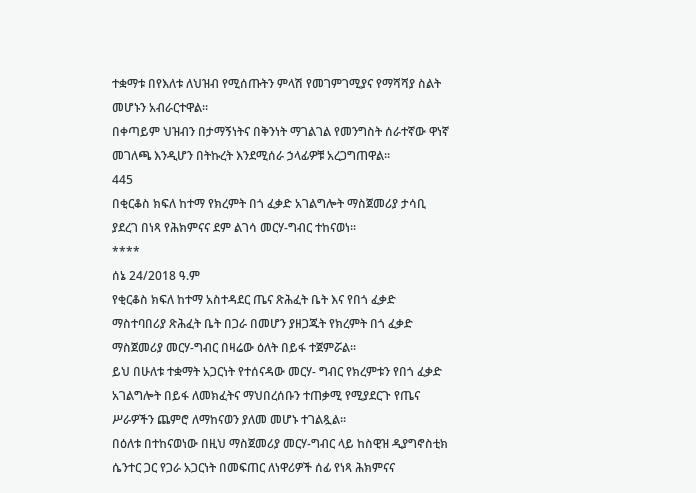ተቋማቱ በየእለቱ ለህዝብ የሚሰጡትን ምላሽ የመገምገሚያና የማሻሻያ ስልት መሆኑን አብራርተዋል።
በቀጣይም ህዝብን በታማኝነትና በቅንነት ማገልገል የመንግስት ሰራተኛው ዋነኛ መገለጫ እንዲሆን በትኩረት እንደሚሰራ ኃላፊዎቹ አረጋግጠዋል።
445
በቂርቆስ ክፍለ ከተማ የክረምት በጎ ፈቃድ አገልግሎት ማስጀመሪያ ታሳቢ ያደረገ በነጻ የሕክምናና ደም ልገሳ መርሃ-ግብር ተከናወነ።
****
ሰኔ 24/2018 ዓ.ም
የቂርቆስ ክፍለ ከተማ አስተዳደር ጤና ጽሕፈት ቤት እና የበጎ ፈቃድ ማስተባበሪያ ጽሕፈት ቤት በጋራ በመሆን ያዘጋጁት የክረምት በጎ ፈቃድ ማስጀመሪያ መርሃ-ግብር በዛሬው ዕለት በይፋ ተጀምሯል።
ይህ በሁለቱ ተቋማት አጋርነት የተሰናዳው መርሃ- ግብር የክረምቱን የበጎ ፈቃድ አገልግሎት በይፋ ለመክፈትና ማህበረሰቡን ተጠቃሚ የሚያደርጉ የጤና ሥራዎችን ጨምሮ ለማከናወን ያለመ መሆኑ ተገልጿል።
በዕለቱ በተከናወነው በዚህ ማስጀመሪያ መርሃ-ግብር ላይ ከስዊዝ ዲያግኖስቲክ ሴንተር ጋር የጋራ አጋርነት በመፍጠር ለነዋሪዎች ሰፊ የነጻ ሕክምናና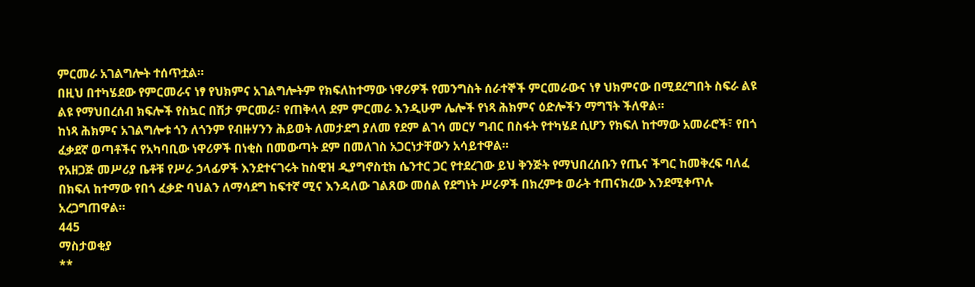ምርመራ አገልግሎት ተሰጥቷል።
በዚህ በተካሄደው የምርመራና ነፃ የህክምና አገልግሎትም የክፍለከተማው ነዋሪዎች የመንግስት ሰራተኞች ምርመራውና ነፃ ህክምናው በሚደረግበት ስፍራ ልዩ ልዩ የማህበረሰብ ክፍሎች የስኳር በሽታ ምርመራ፣ የጠቅላላ ደም ምርመራ እንዲሁም ሌሎች የነጻ ሕክምና ዕድሎችን ማግኘት ችለዋል።
ከነጻ ሕክምና አገልግሎቱ ጎን ለጎንም የብዙሃንን ሕይወት ለመታደግ ያለመ የደም ልገሳ መርሃ ግብር በስፋት የተካሄደ ሲሆን የክፍለ ከተማው አመራሮች፣ የበጎ ፈቃደኛ ወጣቶችና የአካባቢው ነዋሪዎች በነቂስ በመውጣት ደም በመለገስ አጋርነታቸውን አሳይተዋል።
የአዘጋጅ መሥሪያ ቤቶቹ የሥራ ኃላፊዎች እንደተናገሩት ከስዊዝ ዲያግኖስቲክ ሴንተር ጋር የተደረገው ይህ ቅንጅት የማህበረሰቡን የጤና ችግር ከመቅረፍ ባለፈ በክፍለ ከተማው የበጎ ፈቃድ ባህልን ለማሳደግ ከፍተኛ ሚና እንዳለው ገልጸው መሰል የደግነት ሥራዎች በክረምቱ ወራት ተጠናክረው እንደሚቀጥሉ አረጋግጠዋል።
445
ማስታወቂያ
**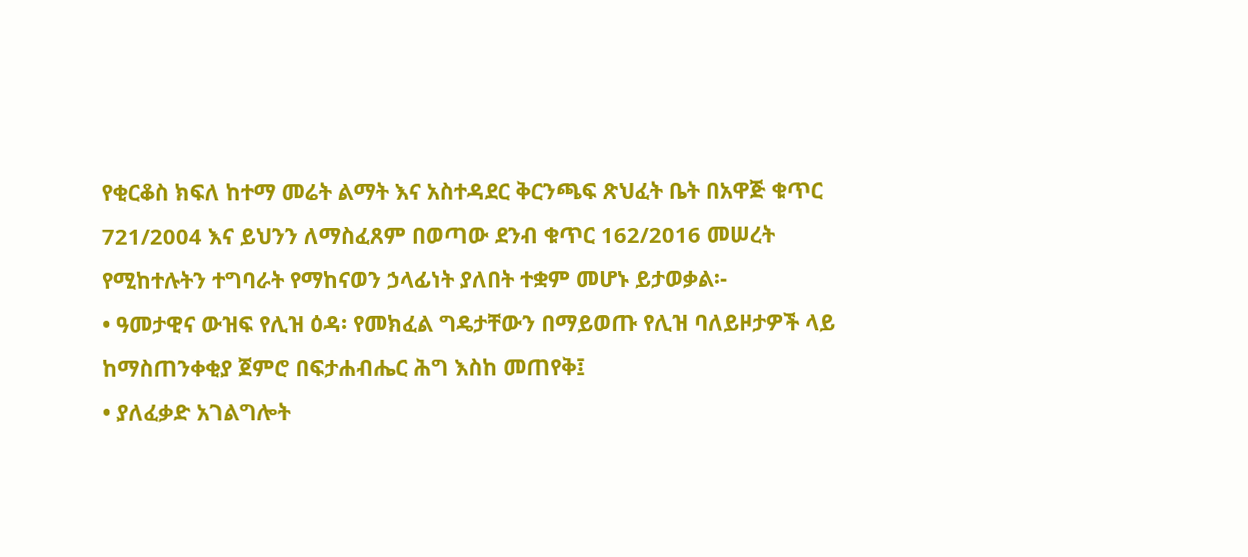የቂርቆስ ክፍለ ከተማ መሬት ልማት እና አስተዳደር ቅርንጫፍ ጽህፈት ቤት በአዋጅ ቁጥር 721/2004 እና ይህንን ለማስፈጸም በወጣው ደንብ ቁጥር 162/2016 መሠረት የሚከተሉትን ተግባራት የማከናወን ኃላፊነት ያለበት ተቋም መሆኑ ይታወቃል፡-
• ዓመታዊና ውዝፍ የሊዝ ዕዳ፡ የመክፈል ግዴታቸውን በማይወጡ የሊዝ ባለይዞታዎች ላይ ከማስጠንቀቂያ ጀምሮ በፍታሐብሔር ሕግ እስከ መጠየቅ፤
• ያለፈቃድ አገልግሎት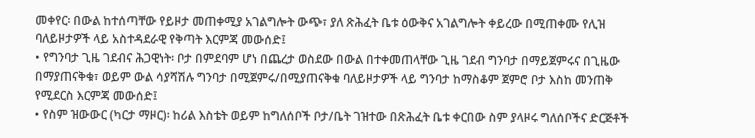መቀየር፡ በውል ከተሰጣቸው የይዞታ መጠቀሚያ አገልግሎት ውጭ፣ ያለ ጽሕፈት ቤቱ ዕውቅና አገልግሎት ቀይረው በሚጠቀሙ የሊዝ ባለይዞታዎች ላይ አስተዳደራዊ የቅጣት እርምጃ መውሰድ፤
• የግንባታ ጊዜ ገደብና ሕጋዊነት፡ ቦታ በምደባም ሆነ በጨረታ ወስደው በውል በተቀመጠላቸው ጊዜ ገደብ ግንባታ በማይጀምሩና በጊዜው በማያጠናቅቁ፣ ወይም ውል ሳያሻሽሉ ግንባታ በሚጀምሩ/በሚያጠናቅቁ ባለይዞታዎች ላይ ግንባታ ከማስቆም ጀምሮ ቦታ እስከ መንጠቅ የሚደርስ እርምጃ መውሰድ፤
• የስም ዝውውር (ካርታ ማዞር)፡ ከሪል እስቴት ወይም ከግለሰቦች ቦታ/ቤት ገዝተው በጽሕፈት ቤቱ ቀርበው ስም ያላዞሩ ግለሰቦችና ድርጅቶች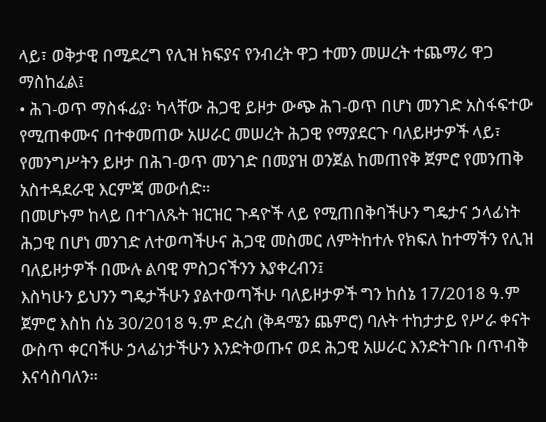ላይ፣ ወቅታዊ በሚደረግ የሊዝ ክፍያና የንብረት ዋጋ ተመን መሠረት ተጨማሪ ዋጋ ማስከፈል፤
• ሕገ-ወጥ ማስፋፊያ፡ ካላቸው ሕጋዊ ይዞታ ውጭ ሕገ-ወጥ በሆነ መንገድ አስፋፍተው የሚጠቀሙና በተቀመጠው አሠራር መሠረት ሕጋዊ የማያደርጉ ባለይዞታዎች ላይ፣ የመንግሥትን ይዞታ በሕገ-ወጥ መንገድ በመያዝ ወንጀል ከመጠየቅ ጀምሮ የመንጠቅ አስተዳደራዊ እርምጃ መውሰድ።
በመሆኑም ከላይ በተገለጹት ዝርዝር ጉዳዮች ላይ የሚጠበቅባችሁን ግዴታና ኃላፊነት ሕጋዊ በሆነ መንገድ ለተወጣችሁና ሕጋዊ መስመር ለምትከተሉ የክፍለ ከተማችን የሊዝ ባለይዞታዎች በሙሉ ልባዊ ምስጋናችንን እያቀረብን፤
እስካሁን ይህንን ግዴታችሁን ያልተወጣችሁ ባለይዞታዎች ግን ከሰኔ 17/2018 ዓ.ም ጀምሮ እስከ ሰኔ 30/2018 ዓ.ም ድረስ (ቅዳሜን ጨምሮ) ባሉት ተከታታይ የሥራ ቀናት ውስጥ ቀርባችሁ ኃላፊነታችሁን እንድትወጡና ወደ ሕጋዊ አሠራር እንድትገቡ በጥብቅ እናሳስባለን።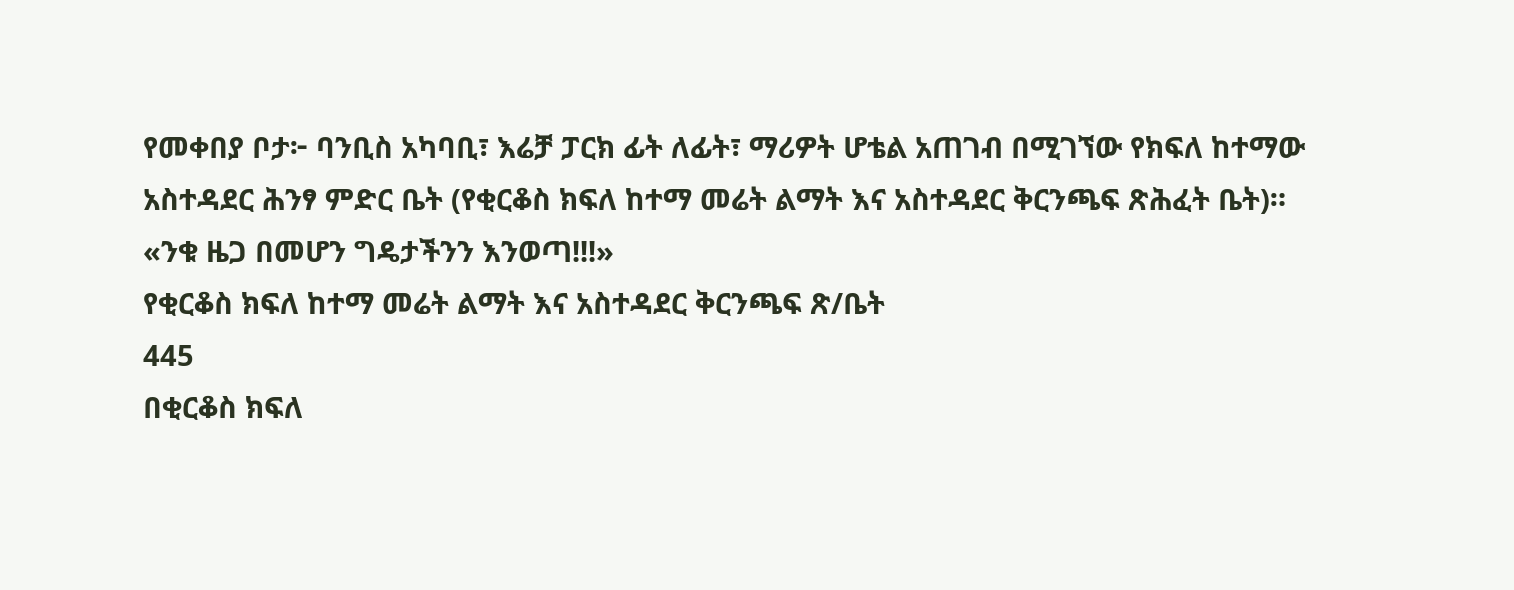የመቀበያ ቦታ፦ ባንቢስ አካባቢ፣ እሬቻ ፓርክ ፊት ለፊት፣ ማሪዎት ሆቴል አጠገብ በሚገኘው የክፍለ ከተማው አስተዳደር ሕንፃ ምድር ቤት (የቂርቆስ ክፍለ ከተማ መሬት ልማት እና አስተዳደር ቅርንጫፍ ጽሕፈት ቤት)።
«ንቁ ዜጋ በመሆን ግዴታችንን እንወጣ!!!»
የቂርቆስ ክፍለ ከተማ መሬት ልማት እና አስተዳደር ቅርንጫፍ ጽ/ቤት
445
በቂርቆስ ክፍለ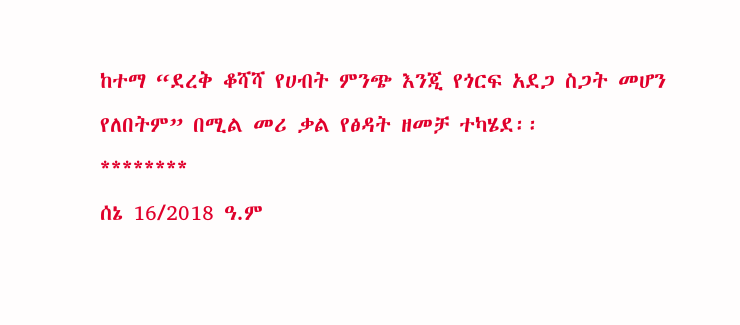ከተማ “ደረቅ ቆሻሻ የሀብት ምንጭ እንጂ የጎርፍ አደጋ ስጋት መሆን የለበትም” በሚል መሪ ቃል የፅዳት ዘመቻ ተካሄደ፡፡
********
ሰኔ 16/2018 ዓ.ም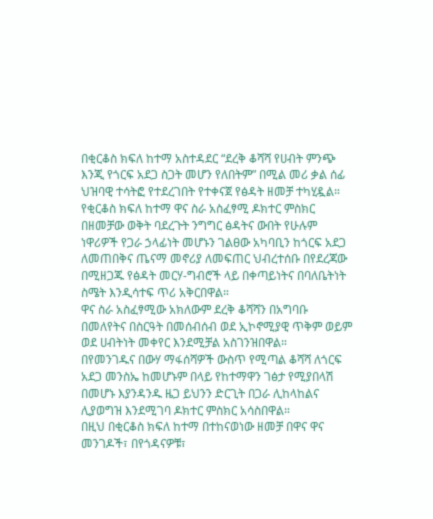በቂርቆስ ክፍለ ከተማ አስተዳደር “ደረቅ ቆሻሻ የሀብት ምንጭ እንጂ የጎርፍ አደጋ ስጋት መሆን የለበትም” በሚል መሪ ቃል ሰፊ ህዝባዊ ተሳትፎ የተደረገበት የተቀናጀ የፅዳት ዘመቻ ተካሂዷል።
የቂርቆስ ክፍለ ከተማ ዋና ስራ አስፈፃሚ ዶክተር ምስክር በዘመቻው ወቅት ባደረጉት ንግግር ፅዳትና ውበት የሁሉም ነዋሪዎች የጋራ ኃላፊነት መሆኑን ገልፀው አካባቢን ከጎርፍ አደጋ ለመጠበቅና ጤናማ መኖሪያ ለመፍጠር ህብረተሰቡ በየደረጃው በሚዘጋጁ የፅዳት መርሃ-ግብሮች ላይ በቀጣይነትና በባለቤትነት ስሜት እንዲሳተፍ ጥሪ አቅርበዋል።
ዋና ስራ አስፈፃሚው አክለውም ደረቅ ቆሻሻን በአግባቡ በመለየትና በስርዓት በመሰብሰብ ወደ ኢኮኖሚያዊ ጥቅም ወይም ወደ ሀብትነት መቀየር እንደሚቻል አስገንዝበዋል።
በየመንገዱና በውሃ ማፋሰሻዎች ውስጥ የሚጣል ቆሻሻ ለጎርፍ አደጋ መንስኤ ከመሆኑም በላይ የከተማዋን ገፅታ የሚያበላሽ በመሆኑ እያንዳንዱ ዜጋ ይህንን ድርጊት በጋራ ሊከላከልና ሊያወግዝ እንደሚገባ ዶክተር ምስክር አሳስበዋል።
በዚህ በቂርቆስ ክፍለ ከተማ በተከናወነው ዘመቻ በዋና ዋና መንገዶች፣ በየጎዳናዎቹ፣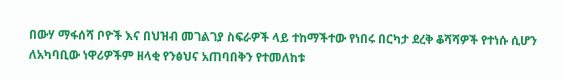በውሃ ማፋሰሻ ቦዮች እና በህዝብ መገልገያ ስፍራዎች ላይ ተከማችተው የነበሩ በርካታ ደረቅ ቆሻሻዎች የተነሱ ሲሆን ለአካባቢው ነዋሪዎችም ዘላቂ የንፅህና አጠባበቅን የተመለከቱ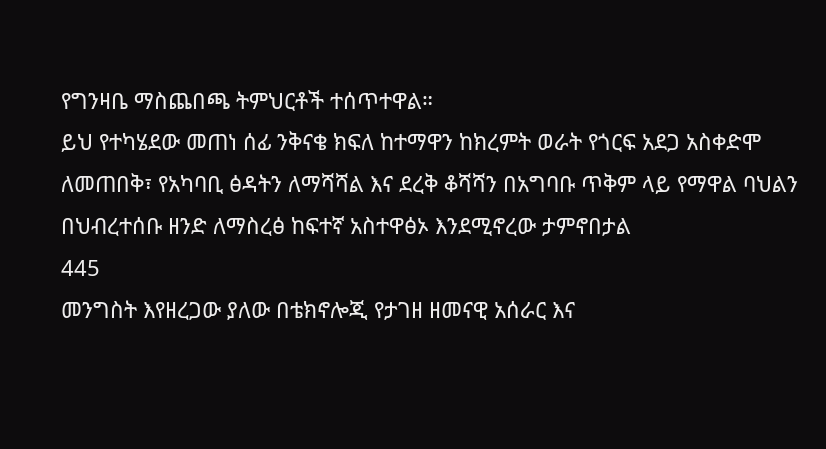የግንዛቤ ማስጨበጫ ትምህርቶች ተሰጥተዋል።
ይህ የተካሄደው መጠነ ሰፊ ንቅናቄ ክፍለ ከተማዋን ከክረምት ወራት የጎርፍ አደጋ አስቀድሞ ለመጠበቅ፣ የአካባቢ ፅዳትን ለማሻሻል እና ደረቅ ቆሻሻን በአግባቡ ጥቅም ላይ የማዋል ባህልን በህብረተሰቡ ዘንድ ለማስረፅ ከፍተኛ አስተዋፅኦ እንደሚኖረው ታምኖበታል
445
መንግስት እየዘረጋው ያለው በቴክኖሎጂ የታገዘ ዘመናዊ አሰራር እና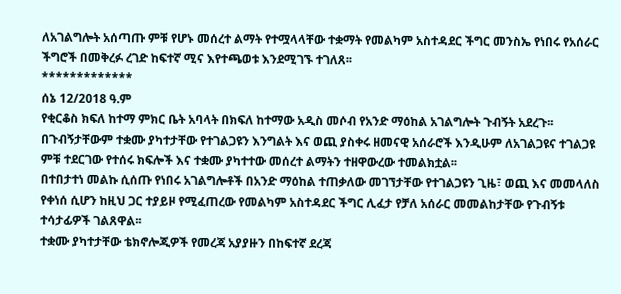ለአገልግሎት አሰጣጡ ምቹ የሆኑ መሰረተ ልማት የተሟላላቸው ተቋማት የመልካም አስተዳደር ችግር መንስኤ የነበሩ የአሰራር ችግሮች በመቅረፉ ረገድ ከፍተኛ ሚና እየተጫወቱ እንደሚገኙ ተገለጸ፡፡
*************
ሰኔ 12/2018 ዓ.ም
የቂርቆስ ክፍለ ከተማ ምክር ቤት አባላት በክፍለ ከተማው አዲስ መሶብ የአንድ ማዕከል አገልግሎት ጉብኝት አደረጉ፡፡
በጉብኝታቸውም ተቋሙ ያካተታቸው የተገልጋዩን እንግልት እና ወጪ ያስቀሩ ዘመናዊ አሰራሮች እንዲሁም ለአገልጋዩና ተገልጋዩ ምቹ ተደርገው የተሰሩ ክፍሎች እና ተቋሙ ያካተተው መሰረተ ልማትን ተዘዋውረው ተመልክቷል፡፡
በተበታተነ መልኩ ሲሰጡ የነበሩ አገልግሎቶች በአንድ ማዕከል ተጠቃለው መገኘታቸው የተገልጋዩን ጊዜ፣ ወጪ እና መመላለስ የቀነሰ ሲሆን ከዚህ ጋር ተያይዞ የሚፈጠረው የመልካም አስተዳደር ችግር ሊፈታ የቻለ አሰራር መመልከታቸው የጉብኝቱ ተሳታፊዎች ገልጸዋል፡፡
ተቋሙ ያካተታቸው ቴክኖሎጂዎች የመረጃ አያያዙን በከፍተኛ ደረጃ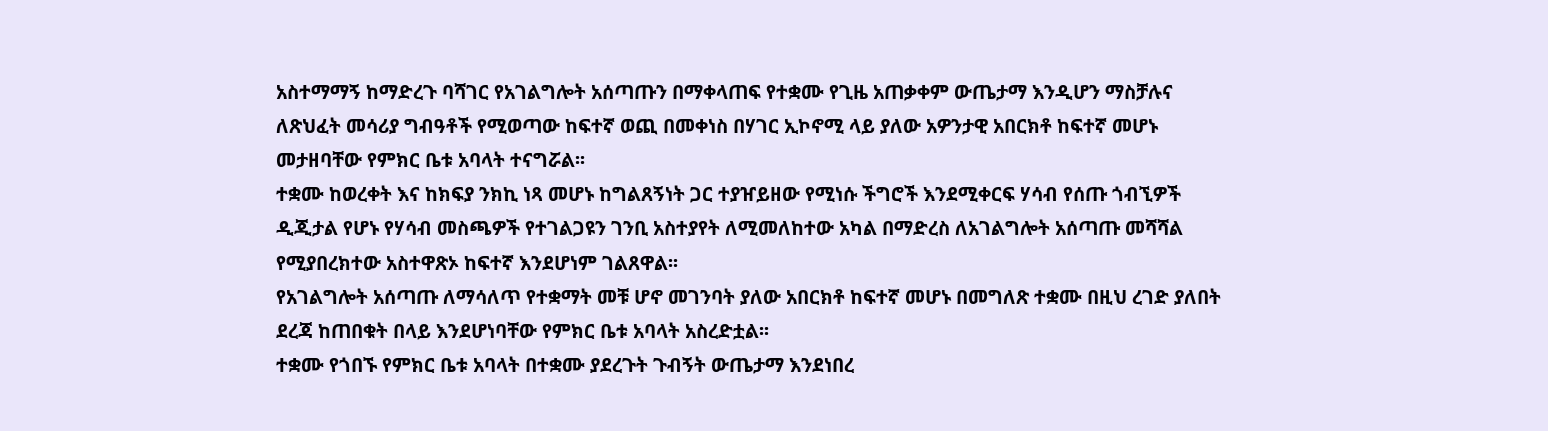አስተማማኝ ከማድረጉ ባሻገር የአገልግሎት አሰጣጡን በማቀላጠፍ የተቋሙ የጊዜ አጠቃቀም ውጤታማ እንዲሆን ማስቻሉና ለጽህፈት መሳሪያ ግብዓቶች የሚወጣው ከፍተኛ ወጪ በመቀነስ በሃገር ኢኮኖሚ ላይ ያለው አዎንታዊ አበርክቶ ከፍተኛ መሆኑ መታዘባቸው የምክር ቤቱ አባላት ተናግሯል፡፡
ተቋሙ ከወረቀት እና ከክፍያ ንክኪ ነጻ መሆኑ ከግልጸኝነት ጋር ተያዠይዘው የሚነሱ ችግሮች እንደሚቀርፍ ሃሳብ የሰጡ ጎብኚዎች ዲጂታል የሆኑ የሃሳብ መስጫዎች የተገልጋዩን ገንቢ አስተያየት ለሚመለከተው አካል በማድረስ ለአገልግሎት አሰጣጡ መሻሻል የሚያበረክተው አስተዋጽኦ ከፍተኛ እንደሆነም ገልጸዋል፡፡
የአገልግሎት አሰጣጡ ለማሳለጥ የተቋማት መቹ ሆኖ መገንባት ያለው አበርክቶ ከፍተኛ መሆኑ በመግለጽ ተቋሙ በዚህ ረገድ ያለበት ደረጃ ከጠበቁት በላይ እንደሆነባቸው የምክር ቤቱ አባላት አስረድቷል፡፡
ተቋሙ የጎበኙ የምክር ቤቱ አባላት በተቋሙ ያደረጉት ጉብኝት ውጤታማ እንደነበረ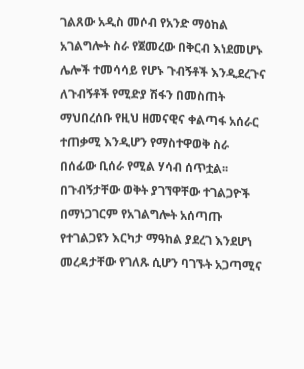ገልጸው አዲስ መሶብ የአንድ ማዕከል አገልግሎት ስራ የጀመረው በቅርብ እነደመሆኑ ሌሎች ተመሳሳይ የሆኑ ጉብኝቶች እንዲደረጉና ለጉብኝቶች የሚድያ ሽፋን በመስጠት ማህበረሰቡ የዚህ ዘመናዊና ቀልጣፋ አሰራር ተጠቃሚ እንዲሆን የማስተዋወቅ ስራ በሰፊው ቢሰራ የሚል ሃሳብ ሰጥቷል፡፡
በጉብኝታቸው ወቅት ያገኘዋቸው ተገልጋዮች በማነጋገርም የአገልግሎት አሰጣጡ የተገልጋዩን እርካታ ማዓከል ያደረገ እንደሆነ መረዳታቸው የገለጹ ሲሆን ባገኙት አጋጣሚና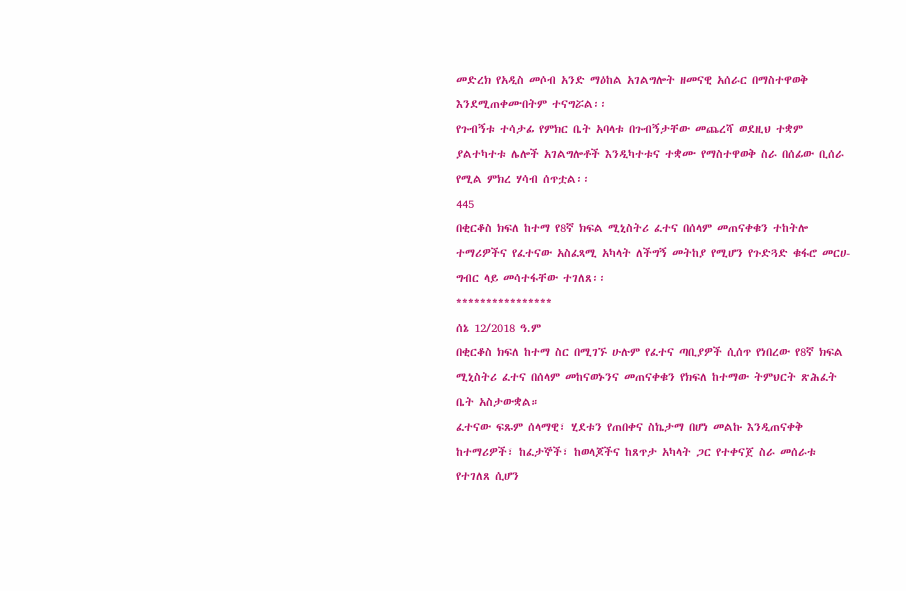መድረክ የአዲስ መሶብ አንድ ማዕከል አገልግሎት ዘመናዊ አሰራር በማስተዋወቅ እንደሚጠቀሙበትም ተናግሯል፡፡
የጉብኝቱ ተሳታፊ የምክር ቤት አባላቱ በጉብኝታቸው መጨረሻ ወደዚህ ተቋም ያልተካተቱ ሌሎች አገልግሎቶች እንዲካተቱና ተቋሙ የማስተዋወቅ ስራ በሰፊው ቢሰራ የሚል ምክረ ሃሳብ ሰጥቷል፡፡
445
በቂርቆስ ክፍለ ከተማ የ8ኛ ክፍል ሚኒስትሪ ፈተና በሰላም መጠናቀቁን ተከትሎ ተማሪዎችና የፈተናው አስፈጻሚ አካላት ለችግኝ መትከያ የሚሆን የጉድጓድ ቁፋሮ መርሀ-ግብር ላይ መሳተፋቸው ተገለጸ፡፡
****************
ሰኔ 12/2018 ዓ.ም
በቂርቆስ ክፍለ ከተማ ስር በሚገኙ ሁሉም የፈተና ጣቢያዎች ሲሰጥ የነበረው የ8ኛ ክፍል ሚኒስትሪ ፈተና በሰላም መከናወኑንና መጠናቀቁን የክፍለ ከተማው ትምህርት ጽሕፈት ቤት አስታውቋል።
ፈተናው ፍጹም ሰላማዊ፣ ሂደቱን የጠበቀና ስኬታማ በሆነ መልኩ እንዲጠናቀቅ ከተማሪዎች፣ ከፈታኞች፣ ከወላጆችና ከጸጥታ አካላት ጋር የተቀናጀ ስራ መሰራቱ የተገለጸ ሲሆን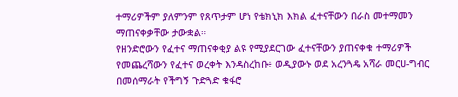ተማሪዎችም ያለምንም የጸጥታም ሆነ የቴክኒክ እክል ፈተናቸውን በራስ መተማመን ማጠናቀቃቸው ታውቋል።
የዘንድሮውን የፈተና ማጠናቀቂያ ልዩ የሚያደርገው ፈተናቸውን ያጠናቀቁ ተማሪዎች የመጨረሻውን የፈተና ወረቀት እንዳስረከቡ፥ ወዲያውኑ ወደ አረንጓዴ አሻራ መርሀ-ግብር በመሰማራት የችግኝ ጉድጓድ ቁፋሮ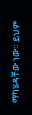ማካሄዳቸው ነው። ይህም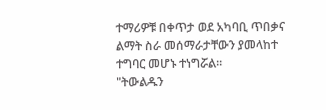ተማሪዎቹ በቀጥታ ወደ አካባቢ ጥበቃና ልማት ስራ መሰማራታቸውን ያመላከተ ተግባር መሆኑ ተነግሯል።
"ትውልዱን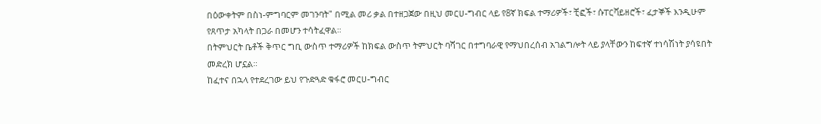በዕውቀትም በስነ-ምግባርም መገንባት" በሚል መሪ ቃል በተዘጋጀው በዚህ መርሀ-ግብር ላይ የ8ኛ ክፍል ተማሪዎች፣ ቺፎች፣ ሱፐርቫይዘሮች፣ ፈታኞች እንዲሁም የጸጥታ አካላት በጋራ በመሆን ተሳትፈዋል።
በትምህርት ቤቶች ቅጥር ግቢ ውስጥ ተማሪዎች ከክፍል ውስጥ ትምህርት ባሻገር በተግባራዊ የማህበረሰብ አገልግሎት ላይ ያላቸውን ከፍተኛ ተነሳሽነት ያሳዩበት መድረክ ሆኗል።
ከፈተና በኋላ የተደረገው ይህ የጉድጓድ ቁፋሮ መርሀ-ግብር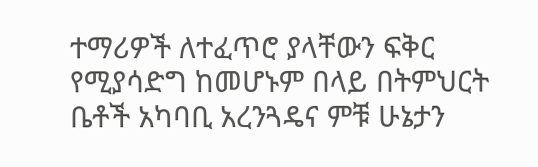ተማሪዎች ለተፈጥሮ ያላቸውን ፍቅር የሚያሳድግ ከመሆኑም በላይ በትምህርት ቤቶች አካባቢ አረንጓዴና ምቹ ሁኔታን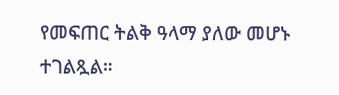የመፍጠር ትልቅ ዓላማ ያለው መሆኑ ተገልጿል።